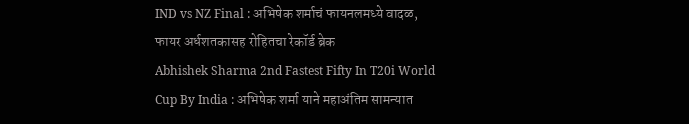IND vs NZ Final : अभिषेक शर्माचं फायनलमध्ये वादळ, फायर अर्धशतकासह रोहितचा रेकॉर्ड ब्रेक
Abhishek Sharma 2nd Fastest Fifty In T20i World Cup By India : अभिषेक शर्मा याने महाअंतिम सामन्यात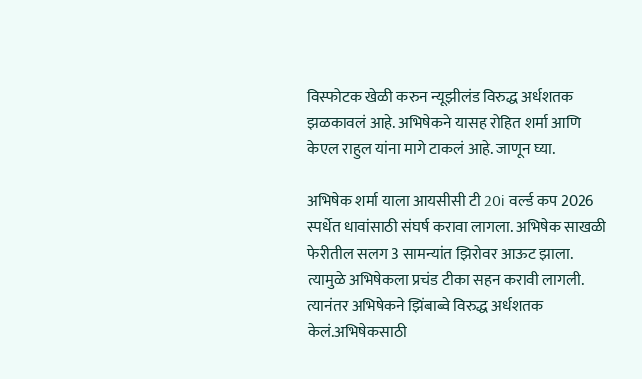विस्फोटक खेळी करुन न्यूझीलंड विरुद्ध अर्धशतक झळकावलं आहे. अभिषेकने यासह रोहित शर्मा आणि केएल राहुल यांना मागे टाकलं आहे. जाणून घ्या.

अभिषेक शर्मा याला आयसीसी टी 20i वर्ल्ड कप 2026 स्पर्धेत धावांसाठी संघर्ष करावा लागला. अभिषेक साखळी फेरीतील सलग 3 सामन्यांत झिरोवर आऊट झाला. त्यामुळे अभिषेकला प्रचंड टीका सहन करावी लागली. त्यानंतर अभिषेकने झिंबाब्वे विरुद्ध अर्धशतक केलं.अभिषेकसाठी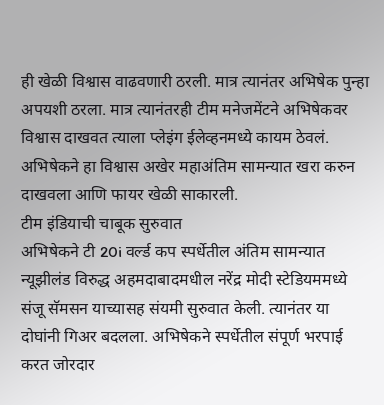ही खेळी विश्वास वाढवणारी ठरली. मात्र त्यानंतर अभिषेक पुन्हा अपयशी ठरला. मात्र त्यानंतरही टीम मनेजमेंटने अभिषेकवर विश्वास दाखवत त्याला प्लेइंग ईलेव्हनमध्ये कायम ठेवलं. अभिषेकने हा विश्वास अखेर महाअंतिम सामन्यात खरा करुन दाखवला आणि फायर खेळी साकारली.
टीम इंडियाची चाबूक सुरुवात
अभिषेकने टी 20i वर्ल्ड कप स्पर्धेतील अंतिम सामन्यात न्यूझीलंड विरुद्ध अहमदाबादमधील नरेंद्र मोदी स्टेडियममध्ये संजू सॅमसन याच्यासह संयमी सुरुवात केली. त्यानंतर या दोघांनी गिअर बदलला. अभिषेकने स्पर्धेतील संपूर्ण भरपाई करत जोरदार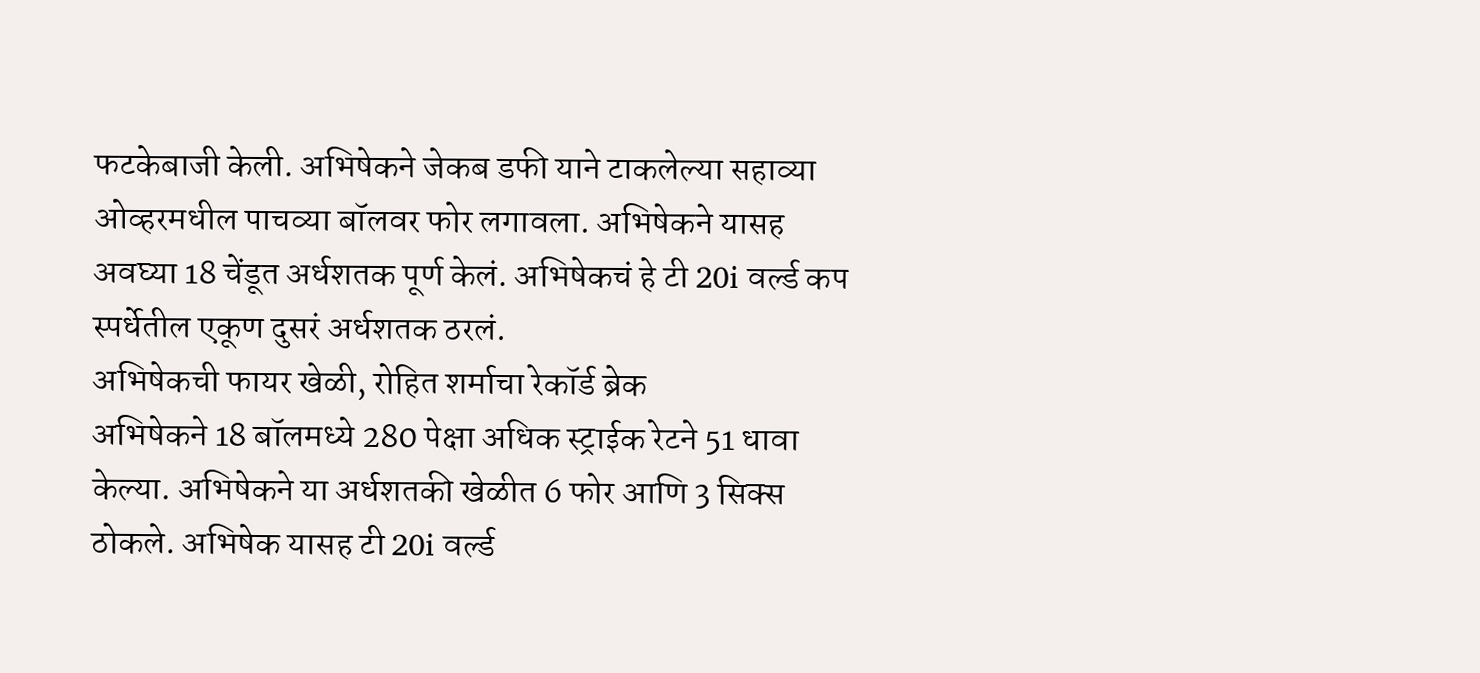फटकेबाजी केली. अभिषेकने जेकब डफी याने टाकलेल्या सहाव्या ओव्हरमधील पाचव्या बॉलवर फोर लगावला. अभिषेकने यासह अवघ्या 18 चेंडूत अर्धशतक पूर्ण केलं. अभिषेकचं हे टी 20i वर्ल्ड कप स्पर्धेतील एकूण दुसरं अर्धशतक ठरलं.
अभिषेकची फायर खेळी, रोहित शर्माचा रेकॉर्ड ब्रेक
अभिषेकने 18 बॉलमध्ये 280 पेक्षा अधिक स्ट्राईक रेटने 51 धावा केल्या. अभिषेकने या अर्धशतकी खेळीत 6 फोर आणि 3 सिक्स ठोकले. अभिषेक यासह टी 20i वर्ल्ड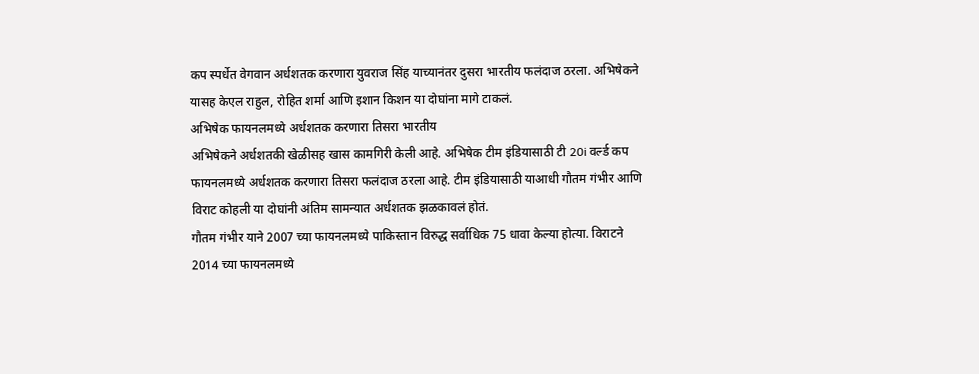कप स्पर्धेत वेगवान अर्धशतक करणारा युवराज सिंह याच्यानंतर दुसरा भारतीय फलंदाज ठरला. अभिषेकने यासह केएल राहुल, रोहित शर्मा आणि इशान किशन या दोघांना मागे टाकलं.
अभिषेक फायनलमध्ये अर्धशतक करणारा तिसरा भारतीय
अभिषेकने अर्धशतकी खेळीसह खास कामगिरी केली आहे. अभिषेक टीम इंडियासाठी टी 20i वर्ल्ड कप फायनलमध्ये अर्धशतक करणारा तिसरा फलंदाज ठरला आहे. टीम इंडियासाठी याआधी गौतम गंभीर आणि विराट कोहली या दोघांनी अंतिम सामन्यात अर्धशतक झळकावलं होतं.
गौतम गंभीर याने 2007 च्या फायनलमध्ये पाकिस्तान विरुद्ध सर्वाधिक 75 धावा केल्या होत्या. विराटने 2014 च्या फायनलमध्ये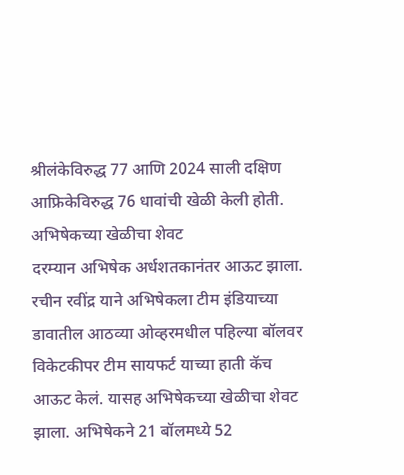श्रीलंकेविरुद्ध 77 आणि 2024 साली दक्षिण आफ्रिकेविरुद्ध 76 धावांची खेळी केली होती.
अभिषेकच्या खेळीचा शेवट
दरम्यान अभिषेक अर्धशतकानंतर आऊट झाला. रचीन रवींद्र याने अभिषेकला टीम इंडियाच्या डावातील आठव्या ओव्हरमधील पहिल्या बॉलवर विकेटकीपर टीम सायफर्ट याच्या हाती कॅच आऊट केलं. यासह अभिषेकच्या खेळीचा शेवट झाला. अभिषेकने 21 बॉलमध्ये 52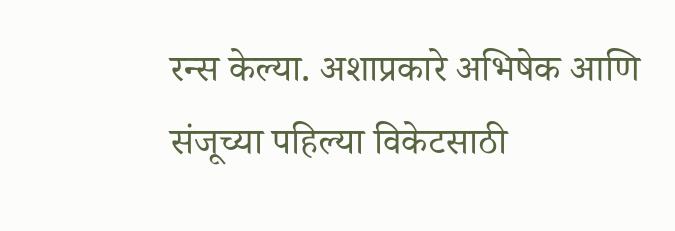रन्स केल्या. अशाप्रकारे अभिषेक आणि संजूच्या पहिल्या विकेटसाठी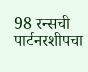98 रन्सची पार्टनरशीपचा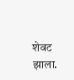शेवट झाला.